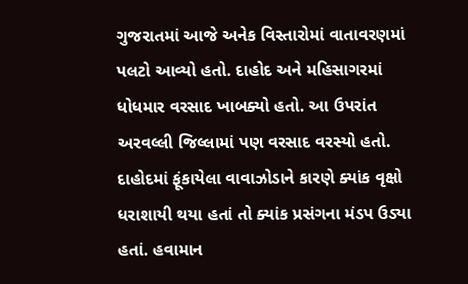ગુજરાતમાં આજે અનેક વિસ્તારોમાં વાતાવરણમાં પલટો આવ્યો હતો. દાહોદ અને મહિસાગરમાં ધોધમાર વરસાદ ખાબક્યો હતો. આ ઉપરાંત અરવલ્લી જિલ્લામાં પણ વરસાદ વરસ્યો હતો. દાહોદમાં ફૂંકાયેલા વાવાઝોડાને કારણે ક્યાંક વૃક્ષો ધરાશાયી થયા હતાં તો ક્યાંક પ્રસંગના મંડપ ઉડ્યા હતાં. હવામાન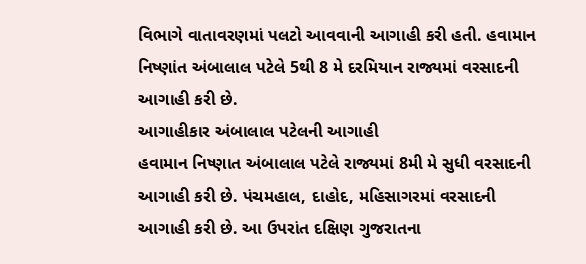વિભાગે વાતાવરણમાં પલટો આવવાની આગાહી કરી હતી. હવામાન નિષ્ણાંત અંબાલાલ પટેલે 5થી 8 મે દરમિયાન રાજ્યમાં વરસાદની આગાહી કરી છે.
આગાહીકાર અંબાલાલ પટેલની આગાહી
હવામાન નિષ્ણાત અંબાલાલ પટેલે રાજ્યમાં 8મી મે સુધી વરસાદની આગાહી કરી છે. પંચમહાલ, દાહોદ, મહિસાગરમાં વરસાદની આગાહી કરી છે. આ ઉપરાંત દક્ષિણ ગુજરાતના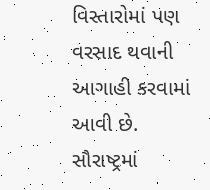વિસ્તારોમાં પણ વરસાદ થવાની આગાહી કરવામાં આવી છે. સૌરાષ્ટ્રમાં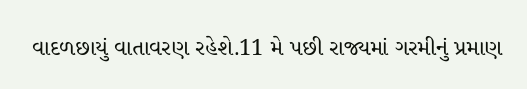વાદળછાયું વાતાવરણ રહેશે.11 મે પછી રાજ્યમાં ગરમીનું પ્રમાણ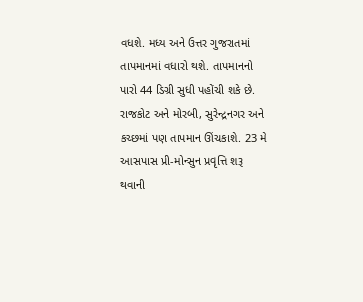વધશે. મધ્ય અને ઉત્તર ગુજરાતમાં તાપમાનમાં વધારો થશે. તાપમાનનો પારો 44 ડિગ્રી સુધી પહોંચી શકે છે. રાજકોટ અને મોરબી, સુરેન્દ્રનગર અને કચ્છમાં પણ તાપમાન ઊંચકાશે. 23 મે આસપાસ પ્રી-મોન્સુન પ્રવૃત્તિ શરૂ થવાની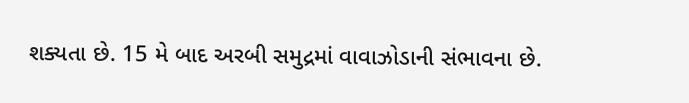શક્યતા છે. 15 મે બાદ અરબી સમુદ્રમાં વાવાઝોડાની સંભાવના છે.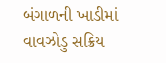બંગાળની ખાડીમાં વાવઝોડુ સક્રિય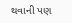થવાની પણ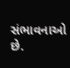સંભાવનાઓ છે.